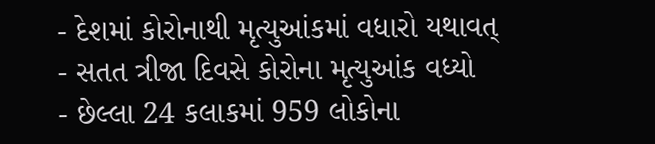- દેશમાં કોરોનાથી મૃત્યુઆંકમાં વધારો યથાવત્
- સતત ત્રીજા દિવસે કોરોના મૃત્યુઆંક વધ્યો
- છેલ્લા 24 કલાકમાં 959 લોકોના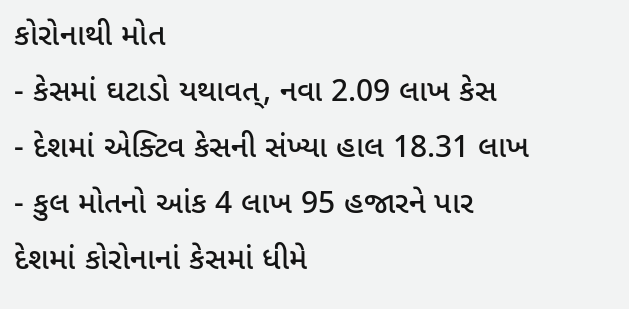કોરોનાથી મોત
- કેસમાં ઘટાડો યથાવત્, નવા 2.09 લાખ કેસ
- દેશમાં એક્ટિવ કેસની સંખ્યા હાલ 18.31 લાખ
- કુલ મોતનો આંક 4 લાખ 95 હજારને પાર
દેશમાં કોરોનાનાં કેસમાં ધીમે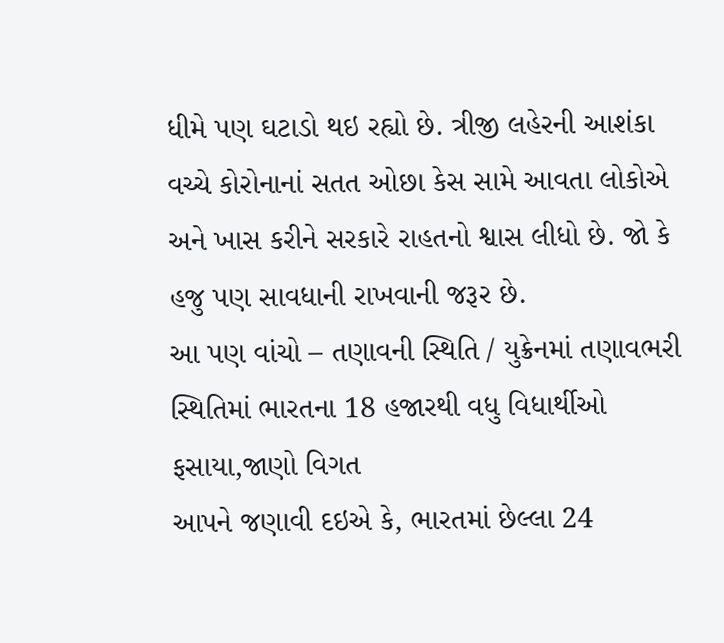ધીમે પણ ઘટાડો થઇ રહ્યો છે. ત્રીજી લહેરની આશંકા વચ્ચે કોરોનાનાં સતત ઓછા કેસ સામે આવતા લોકોએ અને ખાસ કરીને સરકારે રાહતનો શ્વાસ લીધો છે. જો કે હજુ પણ સાવધાની રાખવાની જરૂર છે.
આ પણ વાંચો – તણાવની સ્થિતિ / યુક્રેનમાં તણાવભરી સ્થિતિમાં ભારતના 18 હજારથી વધુ વિધાર્થીઓ ફસાયા,જાણો વિગત
આપને જણાવી દઇએ કે, ભારતમાં છેલ્લા 24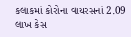કલાકમાં કોરોના વાયરસનાં 2.09 લાખ કેસ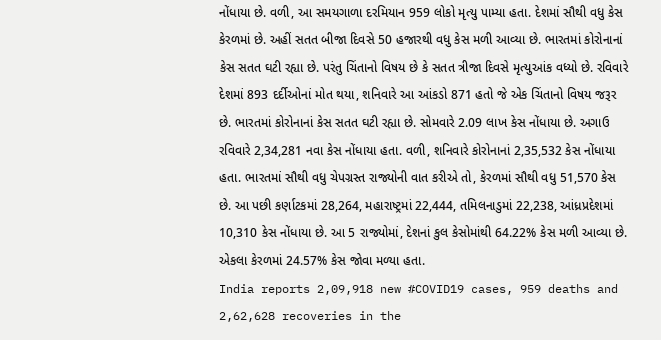નોંધાયા છે. વળી, આ સમયગાળા દરમિયાન 959 લોકો મૃત્યુ પામ્યા હતા. દેશમાં સૌથી વધુ કેસ કેરળમાં છે. અહીં સતત બીજા દિવસે 50 હજારથી વધુ કેસ મળી આવ્યા છે. ભારતમાં કોરોનાનાં કેસ સતત ઘટી રહ્યા છે. પરંતુ ચિંતાનો વિષય છે કે સતત ત્રીજા દિવસે મૃત્યુઆંક વધ્યો છે. રવિવારે દેશમાં 893 દર્દીઓનાં મોત થયા, શનિવારે આ આંકડો 871 હતો જે એક ચિંતાનો વિષય જરૂર છે. ભારતમાં કોરોનાનાં કેસ સતત ઘટી રહ્યા છે. સોમવારે 2.09 લાખ કેસ નોંધાયા છે. અગાઉ રવિવારે 2,34,281 નવા કેસ નોંધાયા હતા. વળી, શનિવારે કોરોનાનાં 2,35,532 કેસ નોંધાયા હતા. ભારતમાં સૌથી વધુ ચેપગ્રસ્ત રાજ્યોની વાત કરીએ તો, કેરળમાં સૌથી વધુ 51,570 કેસ છે. આ પછી કર્ણાટકમાં 28,264, મહારાષ્ટ્રમાં 22,444, તમિલનાડુમાં 22,238, આંધ્રપ્રદેશમાં 10,310 કેસ નોંધાયા છે. આ 5 રાજ્યોમાં, દેશનાં કુલ કેસોમાંથી 64.22% કેસ મળી આવ્યા છે. એકલા કેરળમાં 24.57% કેસ જોવા મળ્યા હતા.
India reports 2,09,918 new #COVID19 cases, 959 deaths and 2,62,628 recoveries in the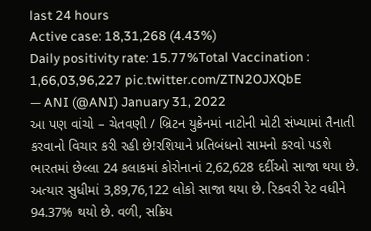last 24 hours
Active case: 18,31,268 (4.43%)
Daily positivity rate: 15.77%Total Vaccination : 1,66,03,96,227 pic.twitter.com/ZTN2OJXQbE
— ANI (@ANI) January 31, 2022
આ પણ વાંચો – ચેતવણી / બ્રિટન યુક્રેનમાં નાટોની મોટી સંખ્યામાં તૈનાતી કરવાનો વિચાર કરી રહી છે!રશિયાને પ્રતિબંધનો સામનો કરવો પડશે
ભારતમાં છેલ્લા 24 કલાકમાં કોરોનાનાં 2,62,628 દર્દીઓ સાજા થયા છે. અત્યાર સુધીમાં 3,89,76,122 લોકો સાજા થયા છે. રિકવરી રેટ વધીને 94.37% થયો છે. વળી, સક્રિય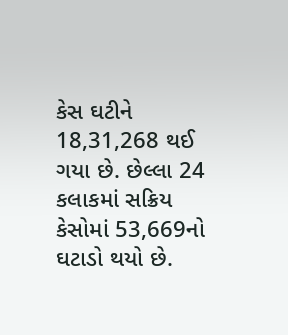કેસ ઘટીને 18,31,268 થઈ ગયા છે. છેલ્લા 24 કલાકમાં સક્રિય કેસોમાં 53,669નો ઘટાડો થયો છે.